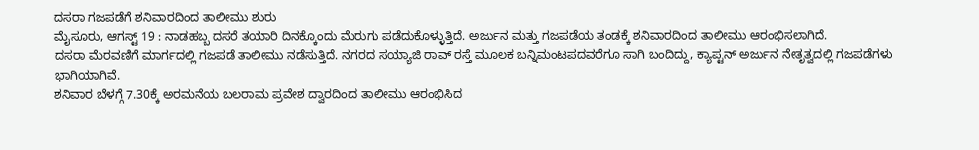ದಸರಾ ಗಜಪಡೆಗೆ ಶನಿವಾರದಿಂದ ತಾಲೀಮು ಶುರು
ಮೈಸೂರು, ಆಗಸ್ಟ್ 19 : ನಾಡಹಬ್ಬ ದಸರೆ ತಯಾರಿ ದಿನಕ್ಕೊಂದು ಮೆರುಗು ಪಡೆದುಕೊಳ್ಳುತ್ತಿದೆ. ಅರ್ಜುನ ಮತ್ತು ಗಜಪಡೆಯ ತಂಡಕ್ಕೆ ಶನಿವಾರದಿಂದ ತಾಲೀಮು ಆರಂಭಿಸಲಾಗಿದೆ.
ದಸರಾ ಮೆರವಣಿಗೆ ಮಾರ್ಗದಲ್ಲಿ ಗಜಪಡೆ ತಾಲೀಮು ನಡೆಸುತ್ತಿದೆ. ನಗರದ ಸಯ್ಯಾಜಿ ರಾವ್ ರಸ್ತೆ ಮೂಲಕ ಬನ್ನಿಮಂಟಪದವರೆಗೂ ಸಾಗಿ ಬಂದಿದ್ದು, ಕ್ಯಾಪ್ಟನ್ ಅರ್ಜುನ ನೇತೃತ್ವದಲ್ಲಿ ಗಜಪಡೆಗಳು ಭಾಗಿಯಾಗಿವೆ.
ಶನಿವಾರ ಬೆಳಗ್ಗೆ 7.30ಕ್ಕೆ ಅರಮನೆಯ ಬಲರಾಮ ಪ್ರವೇಶ ದ್ವಾರದಿಂದ ತಾಲೀಮು ಆರಂಭಿಸಿದ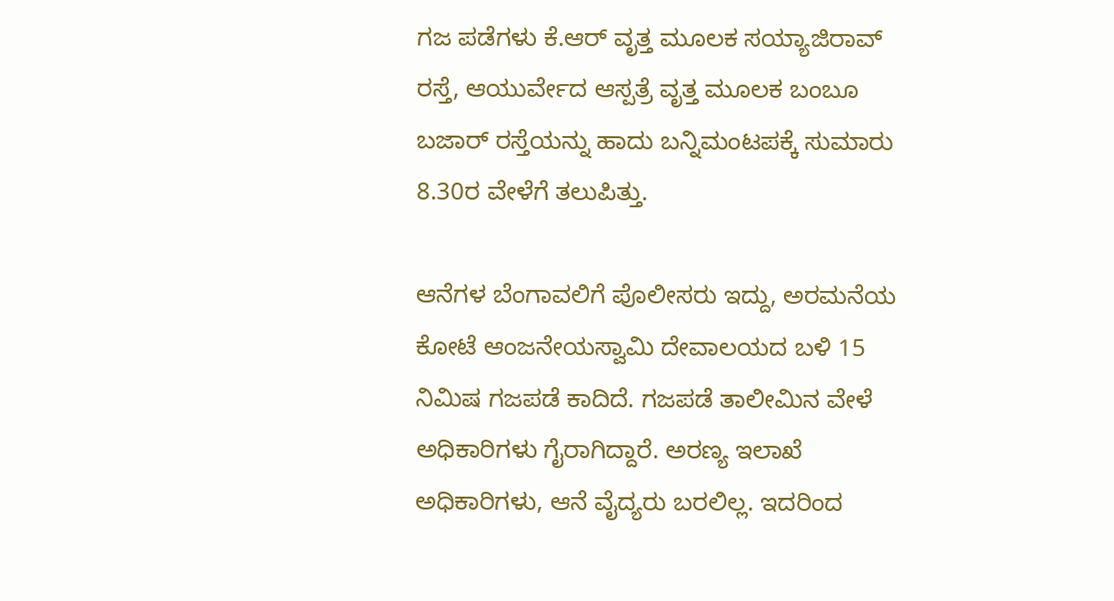ಗಜ ಪಡೆಗಳು ಕೆ.ಆರ್ ವೃತ್ತ ಮೂಲಕ ಸಯ್ಯಾಜಿರಾವ್ ರಸ್ತೆ, ಆಯುರ್ವೇದ ಆಸ್ಪತ್ರೆ ವೃತ್ತ ಮೂಲಕ ಬಂಬೂ ಬಜಾರ್ ರಸ್ತೆಯನ್ನು ಹಾದು ಬನ್ನಿಮಂಟಪಕ್ಕೆ ಸುಮಾರು 8.30ರ ವೇಳೆಗೆ ತಲುಪಿತ್ತು.

ಆನೆಗಳ ಬೆಂಗಾವಲಿಗೆ ಪೊಲೀಸರು ಇದ್ದು, ಅರಮನೆಯ ಕೋಟೆ ಆಂಜನೇಯಸ್ವಾಮಿ ದೇವಾಲಯದ ಬಳಿ 15 ನಿಮಿಷ ಗಜಪಡೆ ಕಾದಿದೆ. ಗಜಪಡೆ ತಾಲೀಮಿನ ವೇಳೆ ಅಧಿಕಾರಿಗಳು ಗೈರಾಗಿದ್ದಾರೆ. ಅರಣ್ಯ ಇಲಾಖೆ ಅಧಿಕಾರಿಗಳು, ಆನೆ ವೈದ್ಯರು ಬರಲಿಲ್ಲ. ಇದರಿಂದ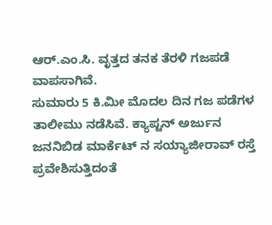ಆರ್.ಎಂ.ಸಿ. ವೃತ್ತದ ತನಕ ತೆರಳಿ ಗಜಪಡೆ ವಾಪಸಾಗಿವೆ.
ಸುಮಾರು 5 ಕಿ.ಮೀ ಮೊದಲ ದಿನ ಗಜ ಪಡೆಗಳ ತಾಲೀಮು ನಡೆಸಿವೆ. ಕ್ಯಾಪ್ಟನ್ ಅರ್ಜುನ ಜನನಿಬಿಡ ಮಾರ್ಕೆಟ್ ನ ಸಯ್ಯಾಜೀರಾವ್ ರಸ್ತೆ ಪ್ರವೇಶಿಸುತ್ತಿದಂತೆ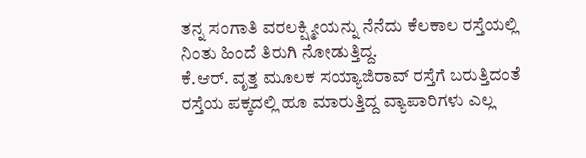ತನ್ನ ಸಂಗಾತಿ ವರಲಕ್ಷ್ಮೀಯನ್ನು ನೆನೆದು ಕೆಲಕಾಲ ರಸ್ತೆಯಲ್ಲಿ ನಿಂತು ಹಿಂದೆ ತಿರುಗಿ ನೋಡುತ್ತಿದ್ದ.
ಕೆ.ಆರ್. ವೃತ್ತ ಮೂಲಕ ಸಯ್ಯಾಜಿರಾವ್ ರಸ್ತೆಗೆ ಬರುತ್ತಿದಂತೆ ರಸ್ತೆಯ ಪಕ್ಕದಲ್ಲಿ ಹೂ ಮಾರುತ್ತಿದ್ದ ವ್ಯಾಪಾರಿಗಳು ಎಲ್ಲ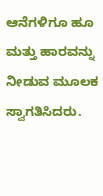ಆನೆಗಳಿಗೂ ಹೂ ಮತ್ತು ಹಾರವನ್ನು ನೀಡುವ ಮೂಲಕ ಸ್ವಾಗತಿಸಿದರು.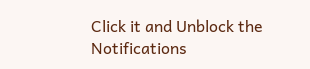Click it and Unblock the Notifications